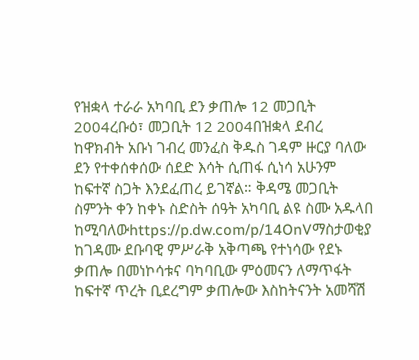የዝቋላ ተራራ አካባቢ ደን ቃጠሎ 12 መጋቢት 2004ረቡዕ፣ መጋቢት 12 2004በዝቋላ ደብረ ከዋክብት አቡነ ገብረ መንፈስ ቅዱስ ገዳም ዙርያ ባለው ደን የተቀሰቀሰው ሰደድ እሳት ሲጠፋ ሲነሳ አሁንም ከፍተኛ ስጋት እንደፈጠረ ይገኛል። ቅዳሜ መጋቢት ስምንት ቀን ከቀኑ ስድስት ሰዓት አካባቢ ልዩ ስሙ አዱላበ ከሚባለውhttps://p.dw.com/p/14OnVማስታወቂያ ከገዳሙ ደቡባዊ ምሥራቅ አቅጣጫ የተነሳው የደኑ ቃጠሎ በመነኮሳቱና ባካባቢው ምዕመናን ለማጥፋት ከፍተኛ ጥረት ቢደረግም ቃጠሎው እስከትናንት አመሻሽ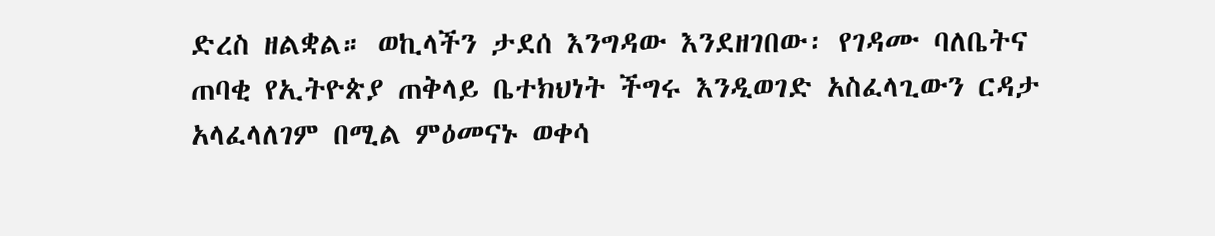ድረስ ዘልቋል። ወኪላችን ታደሰ እንግዳው እንደዘገበው፡ የገዳሙ ባለቤትና ጠባቂ የኢትዮጵያ ጠቅላይ ቤተክህነት ችግሩ እንዲወገድ አስፈላጊውን ርዳታ አላፈላለገም በሚል ምዕመናኑ ወቀሳ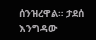ሰንዝረዋል። ታደሰ እንግዳው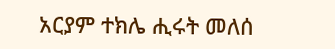አርያም ተክሌ ሒሩት መለሰ